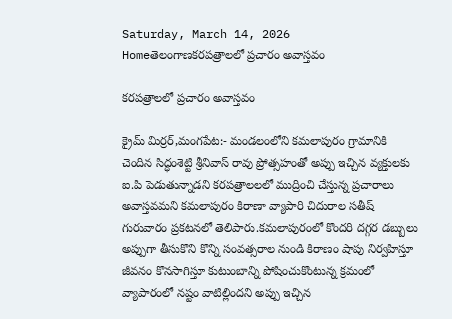Saturday, March 14, 2026
Homeతెలంగాణకరపత్రాలలో ప్రచారం అవాస్తవం

కరపత్రాలలో ప్రచారం అవాస్తవం

క్రైమ్ మిర్రర్,మంగపేట:- మండలంలోని కమలాపురం గ్రామానికి చెందిన సిద్ధంశెట్టి శ్రీనివాస్ రావు ప్రోత్సహంతో అప్పు ఇచ్చిన వ్యక్తులకు ఐ.పి పెడుతున్నాడని కరపత్రాలలలో ముద్రించి చేస్తున్న ప్రచారాలు అవాస్తవమని కమలాపురం కిరాణా వ్యాపారి చిదురాల సతీష్ గురువారం ప్రకటనలో తెలిపారు.కమలాపురంలో కొందరి దగ్గర డబ్బులు అప్పుగా తీసుకొని కొన్ని సంవత్సరాల నుండి కిరాణం షాపు నిర్వహిస్తూ జీవనం కొనసాగిస్తూ కుటుంబాన్ని పోషించుకొంటున్న క్రమంలో వ్యాపారంలో నష్టం వాటిల్లిందని అప్పు ఇచ్చిన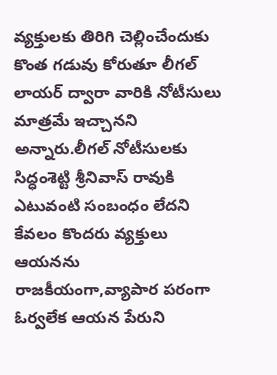వ్యక్తులకు తిరిగి చెల్లించేందుకు కొంత గడువు కోరుతూ లీగల్ లాయర్ ద్వారా వారికి నోటీసులు మాత్రమే ఇచ్చానని అన్నారు.లీగల్ నోటీసులకు సిద్ధంశెట్టి శ్రీనివాస్ రావుకి ఎటువంటి సంబంధం లేదని కేవలం కొందరు వ్యక్తులు ఆయనను రాజకీయంగా,వ్యాపార పరంగా ఓర్వలేక ఆయన పేరుని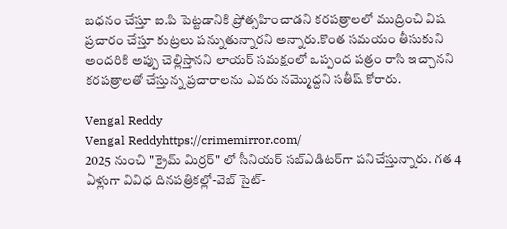బధనం చేస్తూ ఐ.పి పెట్టడానికి ప్రోత్సహించాడని కరపత్రాలలో ముద్రించి విష ప్రచారం చేస్తూ కుట్రలు పన్నుతున్నారని అన్నారు.కొంత సమయం తీసుకుని అందరికి అప్పు చెల్లిస్తానని లాయర్ సమక్షంలో ఒప్పంద పత్రం రాసి ఇచ్చానని కరపత్రాలతో చేస్తున్న ప్రచారాలను ఎవరు నమ్మొద్దని సతీష్ కోరారు.

Vengal Reddy
Vengal Reddyhttps://crimemirror.com/
2025 నుంచి "క్రైమ్ మిర్రర్" లో సీనియర్ సబ్‌ఎడిటర్‌గా పనిచేస్తున్నారు. గత 4 ఏళ్లుగా వివిధ దినపత్రికల్లో-వెబ్ సైట్-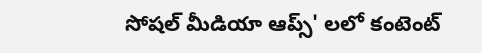సోషల్ మీడియా ఆప్స్' లలో కంటెంట్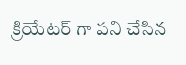క్రియేటర్ గా పని చేసిన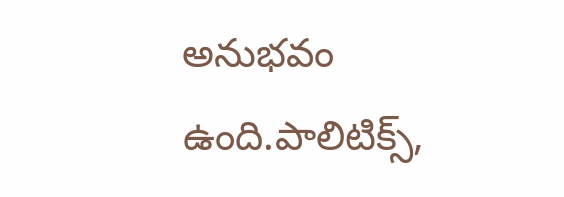అనుభవం ఉంది.పాలిటిక్స్‌,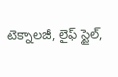టెక్నాలజీ, లైఫ్‌ స్టైల్‌,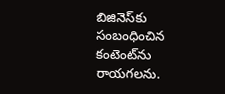బిజినెస్‌కు సంబంధించిన కంటెంట్‌ను రాయగలను.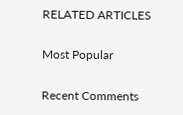RELATED ARTICLES

Most Popular

Recent Comments